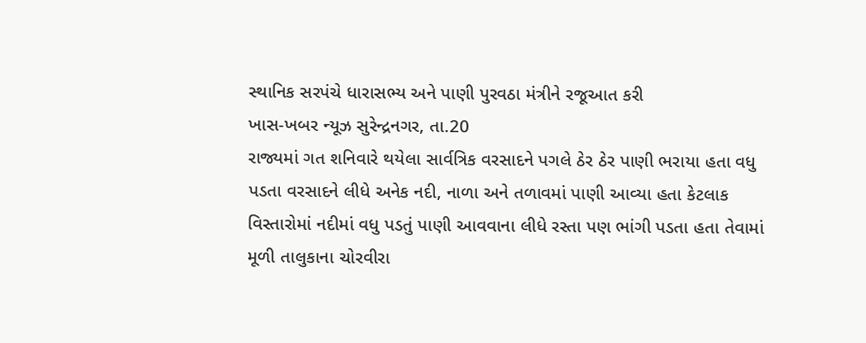સ્થાનિક સરપંચે ધારાસભ્ય અને પાણી પુરવઠા મંત્રીને રજૂઆત કરી
ખાસ-ખબર ન્યૂઝ સુરેન્દ્રનગર, તા.20
રાજ્યમાં ગત શનિવારે થયેલા સાર્વત્રિક વરસાદને પગલે ઠેર ઠેર પાણી ભરાયા હતા વધુ પડતા વરસાદને લીધે અનેક નદી, નાળા અને તળાવમાં પાણી આવ્યા હતા કેટલાક વિસ્તારોમાં નદીમાં વધુ પડતું પાણી આવવાના લીધે રસ્તા પણ ભાંગી પડતા હતા તેવામાં મૂળી તાલુકાના ચોરવીરા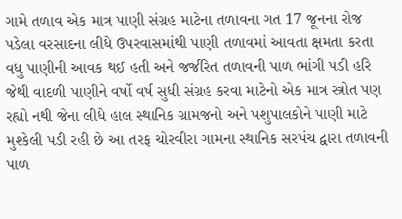ગામે તળાવ એક માત્ર પાણી સંગ્રહ માટેના તળાવના ગત 17 જૂનના રોજ પડેલા વરસાદના લીધે ઉપરવાસમાંથી પાણી તળાવમાં આવતા ક્ષમતા કરતા વધુ પાણીની આવક થઈ હતી અને જર્જરિત તળાવની પાળ ભાંગી પડી હરિ જેથી વાદળી પાણીને વર્ષો વર્ષ સુધી સંગ્રહ કરવા માટેનો એક માત્ર સ્ત્રોત પણ રહ્યો નથી જેના લીધે હાલ સ્થાનિક ગ્રામજનો અને પશુપાલકોને પાણી માટે મુશ્કેલી પડી રહી છે આ તરફ ચોરવીરા ગામના સ્થાનિક સરપંચ દ્વારા તળાવની પાળ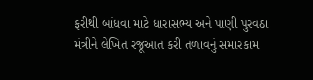ફરીથી બાંધવા માટે ધારાસભ્ય અને પાણી પુરવઠા મંત્રીને લેખિત રજૂઆત કરી તળાવનું સમારકામ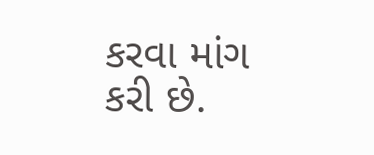કરવા માંગ કરી છે.